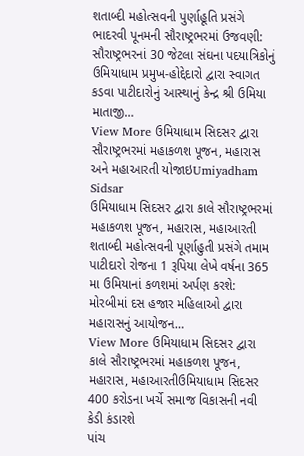શતાબ્દી મહોત્સવની પુર્ણાહૂતિ પ્રસંગે ભાદરવી પૂનમની સૌરાષ્ટ્રભરમાં ઉજવણી: સૌરાષ્ટ્રભરનાં 30 જેટલા સંઘના પદયાત્રિકોનું ઉમિયાધામ પ્રમુખ-હોદ્દેદારો દ્વારા સ્વાગત કડવા પાટીદારોનું આસ્થાનું કેન્દ્ર શ્રી ઉમિયા માતાજી…
View More ઉમિયાધામ સિદસર દ્વારા સૌરાષ્ટ્રભરમાં મહાકળશ પૂજન, મહારાસ અને મહાઆરતી યોજાઇUmiyadham Sidsar
ઉમિયાધામ સિદસર દ્વારા કાલે સૌરાષ્ટ્રભરમાં મહાકળશ પૂજન, મહારાસ, મહાઆરતી
શતાબ્દી મહોત્સવની પૂર્ણાહુતી પ્રસંગે તમામ પાટીદારો રોજના 1 રૂપિયા લેખે વર્ષના 365 મા ઉમિયાનાં કળશમાં અર્પણ કરશે: મોરબીમાં દસ હજાર મહિલાઓ દ્વારા મહારાસનું આયોજન…
View More ઉમિયાધામ સિદસર દ્વારા કાલે સૌરાષ્ટ્રભરમાં મહાકળશ પૂજન, મહારાસ, મહાઆરતીઉમિયાધામ સિદસર 400 કરોડના ખર્ચે સમાજ વિકાસની નવી કેડી કંડારશે
પાંચ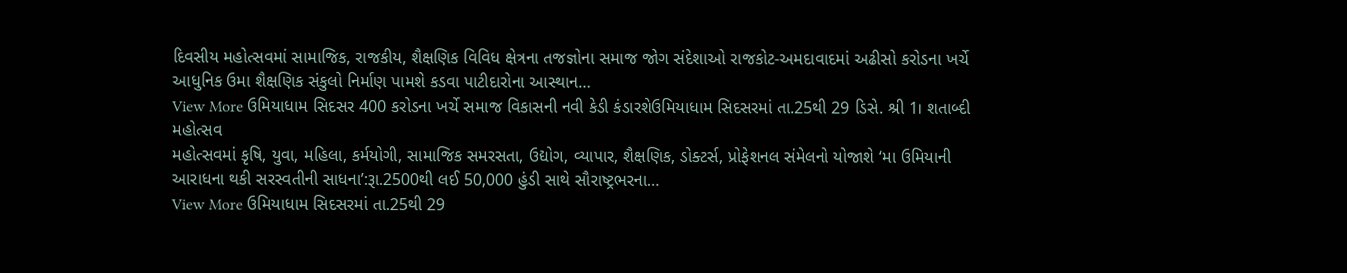દિવસીય મહોત્સવમાં સામાજિક, રાજકીય, શૈક્ષણિક વિવિધ ક્ષેત્રના તજજ્ઞોના સમાજ જોગ સંદેશાઓ રાજકોટ-અમદાવાદમાં અઢીસો કરોડના ખર્ચે આધુનિક ઉમા શૈક્ષણિક સંકુલો નિર્માણ પામશે કડવા પાટીદારોના આસ્થાન…
View More ઉમિયાધામ સિદસર 400 કરોડના ખર્ચે સમાજ વિકાસની નવી કેડી કંડારશેઉમિયાધામ સિદસરમાં તા.25થી 29 ડિસે. શ્રી 1। શતાબ્દી મહોત્સવ
મહોત્સવમાં કૃષિ, યુવા, મહિલા, કર્મયોગી, સામાજિક સમરસતા, ઉદ્યોગ, વ્યાપાર, શૈક્ષણિક, ડોક્ટર્સ, પ્રોફેશનલ સંમેલનો યોજાશે ‘મા ઉમિયાની આરાધના થકી સરસ્વતીની સાધના’:રૂા.2500થી લઈ 50,000 હુંડી સાથે સૌરાષ્ટ્રભરના…
View More ઉમિયાધામ સિદસરમાં તા.25થી 29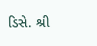ડિસે. શ્રી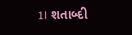1। શતાબ્દી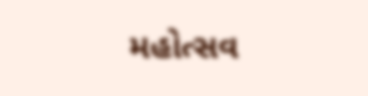મહોત્સવ